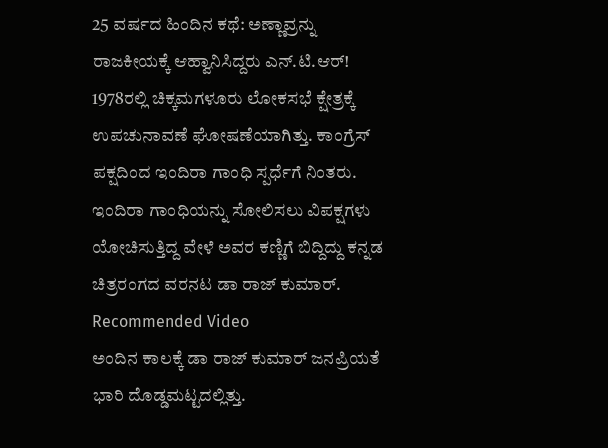25 ವರ್ಷದ ಹಿಂದಿನ ಕಥೆ: ಅಣ್ಣಾವ್ರನ್ನು ರಾಜಕೀಯಕ್ಕೆ ಆಹ್ವಾನಿಸಿದ್ದರು ಎನ್.ಟಿ.ಆರ್!
1978ರಲ್ಲಿ ಚಿಕ್ಕಮಗಳೂರು ಲೋಕಸಭೆ ಕ್ಷೇತ್ರಕ್ಕೆ ಉಪಚುನಾವಣೆ ಘೋಷಣೆಯಾಗಿತ್ತು. ಕಾಂಗ್ರೆಸ್ ಪಕ್ಷದಿಂದ ಇಂದಿರಾ ಗಾಂಧಿ ಸ್ಪರ್ಧೆಗೆ ನಿಂತರು. ಇಂದಿರಾ ಗಾಂಧಿಯನ್ನು ಸೋಲಿಸಲು ವಿಪಕ್ಷಗಳು ಯೋಚಿಸುತ್ತಿದ್ದ ವೇಳೆ ಅವರ ಕಣ್ಣಿಗೆ ಬಿದ್ದಿದ್ದು ಕನ್ನಡ ಚಿತ್ರರಂಗದ ವರನಟ ಡಾ ರಾಜ್ ಕುಮಾರ್.
Recommended Video
ಅಂದಿನ ಕಾಲಕ್ಕೆ ಡಾ ರಾಜ್ ಕುಮಾರ್ ಜನಪ್ರಿಯತೆ ಭಾರಿ ದೊಡ್ಡಮಟ್ಟದಲ್ಲಿತ್ತು.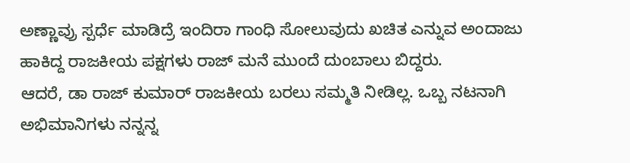ಅಣ್ಣಾವ್ರು ಸ್ಪರ್ಧೆ ಮಾಡಿದ್ರೆ ಇಂದಿರಾ ಗಾಂಧಿ ಸೋಲುವುದು ಖಚಿತ ಎನ್ನುವ ಅಂದಾಜು ಹಾಕಿದ್ದ ರಾಜಕೀಯ ಪಕ್ಷಗಳು ರಾಜ್ ಮನೆ ಮುಂದೆ ದುಂಬಾಲು ಬಿದ್ದರು.
ಆದರೆ, ಡಾ ರಾಜ್ ಕುಮಾರ್ ರಾಜಕೀಯ ಬರಲು ಸಮ್ಮತಿ ನೀಡಿಲ್ಲ. ಒಬ್ಬ ನಟನಾಗಿ ಅಭಿಮಾನಿಗಳು ನನ್ನನ್ನ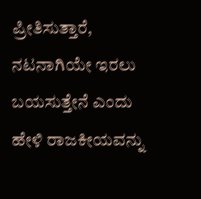ಪ್ರೀತಿಸುತ್ತಾರೆ, ನಟನಾಗಿಯೇ ಇರಲು ಬಯಸುತ್ತೇನೆ ಎಂದು ಹೇಳಿ ರಾಜಕೀಯವನ್ನು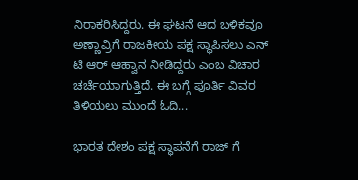ನಿರಾಕರಿಸಿದ್ದರು. ಈ ಘಟನೆ ಆದ ಬಳಿಕವೂ ಅಣ್ಣಾವ್ರಿಗೆ ರಾಜಕೀಯ ಪಕ್ಷ ಸ್ಥಾಪಿಸಲು ಎನ್ ಟಿ ಆರ್ ಆಹ್ವಾನ ನೀಡಿದ್ದರು ಎಂಬ ವಿಚಾರ ಚರ್ಚೆಯಾಗುತ್ತಿದೆ. ಈ ಬಗ್ಗೆ ಪೂರ್ತಿ ವಿವರ ತಿಳಿಯಲು ಮುಂದೆ ಓದಿ...

ಭಾರತ ದೇಶಂ ಪಕ್ಷ ಸ್ಥಾಪನೆಗೆ ರಾಜ್ ಗೆ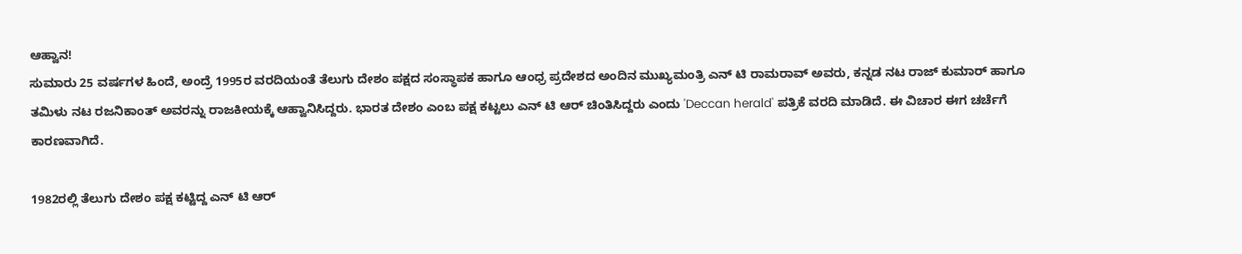ಆಹ್ವಾನ!
ಸುಮಾರು 25 ವರ್ಷಗಳ ಹಿಂದೆ, ಅಂದ್ರೆ 1995ರ ವರದಿಯಂತೆ ತೆಲುಗು ದೇಶಂ ಪಕ್ಷದ ಸಂಸ್ಥಾಪಕ ಹಾಗೂ ಆಂಧ್ರ ಪ್ರದೇಶದ ಅಂದಿನ ಮುಖ್ಯಮಂತ್ರಿ ಎನ್ ಟಿ ರಾಮರಾವ್ ಅವರು, ಕನ್ನಡ ನಟ ರಾಜ್ ಕುಮಾರ್ ಹಾಗೂ ತಮಿಳು ನಟ ರಜನಿಕಾಂತ್ ಅವರನ್ನು ರಾಜಕೀಯಕ್ಕೆ ಆಹ್ವಾನಿಸಿದ್ದರು. ಭಾರತ ದೇಶಂ ಎಂಬ ಪಕ್ಷ ಕಟ್ಟಲು ಎನ್ ಟಿ ಆರ್ ಚಿಂತಿಸಿದ್ದರು ಎಂದು 'Deccan herald' ಪತ್ರಿಕೆ ವರದಿ ಮಾಡಿದೆ. ಈ ವಿಚಾರ ಈಗ ಚರ್ಚೆಗೆ ಕಾರಣವಾಗಿದೆ.

1982ರಲ್ಲಿ ತೆಲುಗು ದೇಶಂ ಪಕ್ಷ ಕಟ್ಟಿದ್ದ ಎನ್ ಟಿ ಆರ್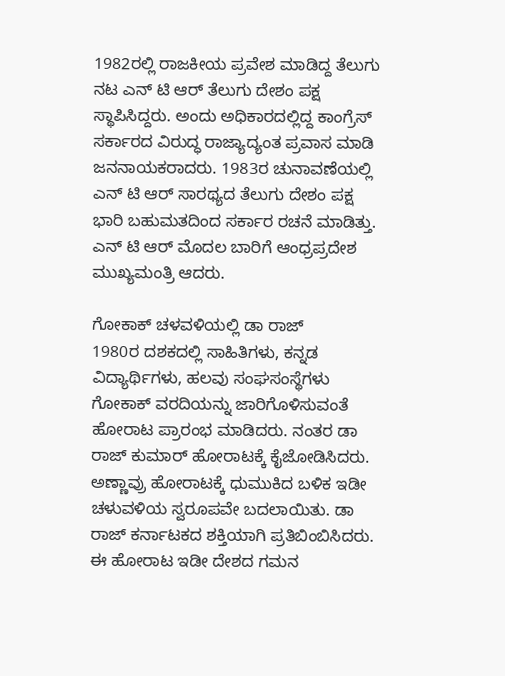1982ರಲ್ಲಿ ರಾಜಕೀಯ ಪ್ರವೇಶ ಮಾಡಿದ್ದ ತೆಲುಗು ನಟ ಎನ್ ಟಿ ಆರ್ ತೆಲುಗು ದೇಶಂ ಪಕ್ಷ ಸ್ಥಾಪಿಸಿದ್ದರು. ಅಂದು ಅಧಿಕಾರದಲ್ಲಿದ್ದ ಕಾಂಗ್ರೆಸ್ ಸರ್ಕಾರದ ವಿರುದ್ಧ ರಾಜ್ಯಾದ್ಯಂತ ಪ್ರವಾಸ ಮಾಡಿ ಜನನಾಯಕರಾದರು. 1983ರ ಚುನಾವಣೆಯಲ್ಲಿ ಎನ್ ಟಿ ಆರ್ ಸಾರಥ್ಯದ ತೆಲುಗು ದೇಶಂ ಪಕ್ಷ ಭಾರಿ ಬಹುಮತದಿಂದ ಸರ್ಕಾರ ರಚನೆ ಮಾಡಿತ್ತು. ಎನ್ ಟಿ ಆರ್ ಮೊದಲ ಬಾರಿಗೆ ಆಂಧ್ರಪ್ರದೇಶ ಮುಖ್ಯಮಂತ್ರಿ ಆದರು.

ಗೋಕಾಕ್ ಚಳವಳಿಯಲ್ಲಿ ಡಾ ರಾಜ್
1980ರ ದಶಕದಲ್ಲಿ ಸಾಹಿತಿಗಳು, ಕನ್ನಡ ವಿದ್ಯಾರ್ಥಿಗಳು, ಹಲವು ಸಂಘಸಂಸ್ಥೆಗಳು ಗೋಕಾಕ್ ವರದಿಯನ್ನು ಜಾರಿಗೊಳಿಸುವಂತೆ ಹೋರಾಟ ಪ್ರಾರಂಭ ಮಾಡಿದರು. ನಂತರ ಡಾ ರಾಜ್ ಕುಮಾರ್ ಹೋರಾಟಕ್ಕೆ ಕೈಜೋಡಿಸಿದರು. ಅಣ್ಣಾವ್ರು ಹೋರಾಟಕ್ಕೆ ಧುಮುಕಿದ ಬಳಿಕ ಇಡೀ ಚಳುವಳಿಯ ಸ್ವರೂಪವೇ ಬದಲಾಯಿತು. ಡಾ ರಾಜ್ ಕರ್ನಾಟಕದ ಶಕ್ತಿಯಾಗಿ ಪ್ರತಿಬಿಂಬಿಸಿದರು. ಈ ಹೋರಾಟ ಇಡೀ ದೇಶದ ಗಮನ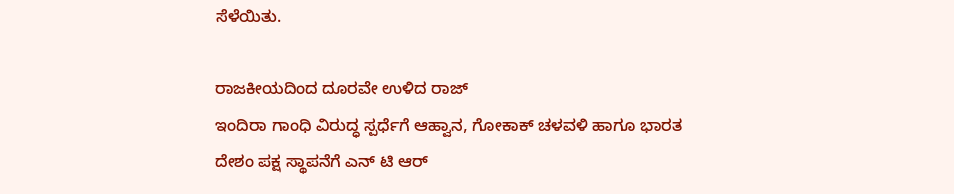ಸೆಳೆಯಿತು.

ರಾಜಕೀಯದಿಂದ ದೂರವೇ ಉಳಿದ ರಾಜ್
ಇಂದಿರಾ ಗಾಂಧಿ ವಿರುದ್ಧ ಸ್ಪರ್ಧೆಗೆ ಆಹ್ವಾನ, ಗೋಕಾಕ್ ಚಳವಳಿ ಹಾಗೂ ಭಾರತ ದೇಶಂ ಪಕ್ಷ ಸ್ಥಾಪನೆಗೆ ಎನ್ ಟಿ ಆರ್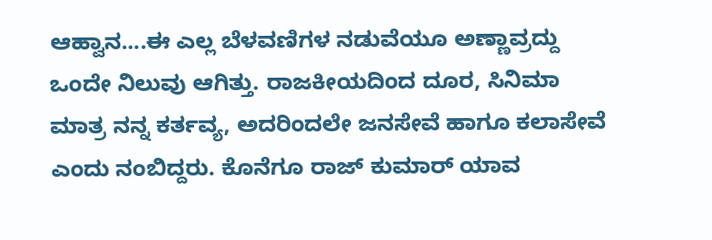ಆಹ್ವಾನ....ಈ ಎಲ್ಲ ಬೆಳವಣಿಗಳ ನಡುವೆಯೂ ಅಣ್ಣಾವ್ರದ್ದು ಒಂದೇ ನಿಲುವು ಆಗಿತ್ತು. ರಾಜಕೀಯದಿಂದ ದೂರ, ಸಿನಿಮಾ ಮಾತ್ರ ನನ್ನ ಕರ್ತವ್ಯ, ಅದರಿಂದಲೇ ಜನಸೇವೆ ಹಾಗೂ ಕಲಾಸೇವೆ ಎಂದು ನಂಬಿದ್ದರು. ಕೊನೆಗೂ ರಾಜ್ ಕುಮಾರ್ ಯಾವ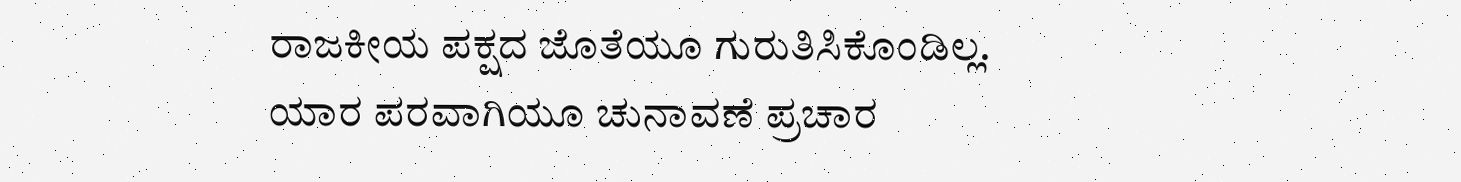ರಾಜಕೀಯ ಪಕ್ಷದ ಜೊತೆಯೂ ಗುರುತಿಸಿಕೊಂಡಿಲ್ಲ. ಯಾರ ಪರವಾಗಿಯೂ ಚುನಾವಣೆ ಪ್ರಚಾರ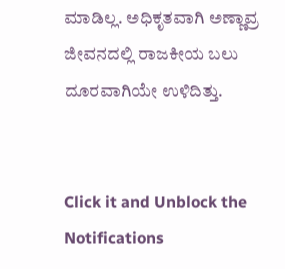ಮಾಡಿಲ್ಲ. ಅಧಿಕೃತವಾಗಿ ಅಣ್ಣಾವ್ರ ಜೀವನದಲ್ಲಿ ರಾಜಕೀಯ ಬಲು ದೂರವಾಗಿಯೇ ಉಳಿದಿತ್ತು.


Click it and Unblock the Notifications